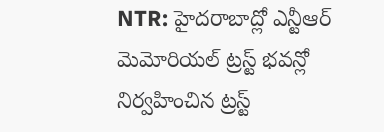NTR: హైదరాబాద్లో ఎన్టీఆర్ మెమోరియల్ ట్రస్ట్ భవన్లో నిర్వహించిన ట్రస్ట్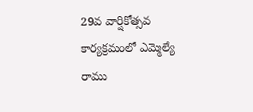29వ వార్షికోత్సవ కార్యక్రమంలో ఎమ్మెల్యే రాము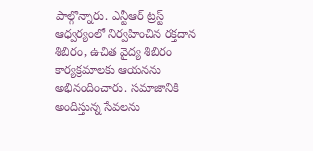పాల్గొన్నారు. ఎన్టీఆర్ ట్రస్ట్ ఆధ్వర్యంలో నిర్వహించిన రక్తదాన శిబిరం, ఉచిత వైద్య శిబిరం కార్యక్రమాలకు ఆయనను అభినందించారు. సమాజానికి అందిస్తున్న సేవలను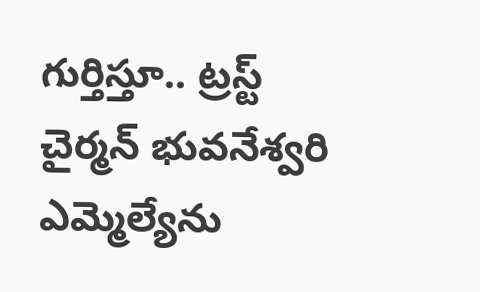గుర్తిస్తూ.. ట్రస్ట్ చైర్మన్ భువనేశ్వరి ఎమ్మెల్యేను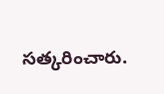సత్కరించారు.